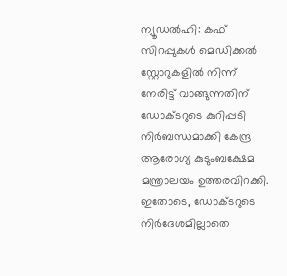ന്യൂഡൽഹി: കഫ് സിറപ്പുകൾ മെഡിക്കൽ സ്റ്റോറുകളിൽ നിന്ന് നേരിട്ട് വാങ്ങുന്നതിന് ഡോക്ടറുടെ കുറിപ്പടി നിർബന്ധമാക്കി കേന്ദ്ര ആരോഗ്യ കുടുംബക്ഷേമ മന്ത്രാലയം ഉത്തരവിറക്കി. ഇതോടെ, ഡോക്ടറുടെ നിർദേശമില്ലാതെ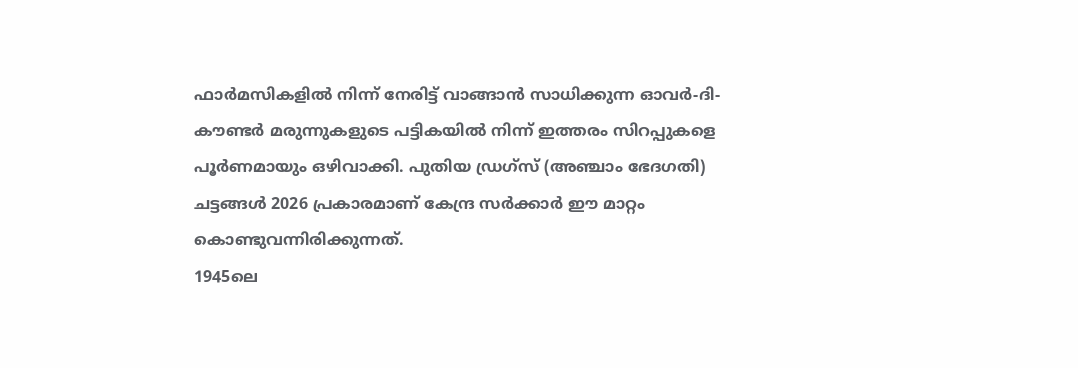ഫാർമസികളിൽ നിന്ന് നേരിട്ട് വാങ്ങാൻ സാധിക്കുന്ന ഓവർ-ദി-കൗണ്ടർ മരുന്നുകളുടെ പട്ടികയിൽ നിന്ന് ഇത്തരം സിറപ്പുകളെ പൂർണമായും ഒഴിവാക്കി. പുതിയ ഡ്രഗ്സ് (അഞ്ചാം ഭേദഗതി) ചട്ടങ്ങൾ 2026 പ്രകാരമാണ് കേന്ദ്ര സർക്കാർ ഈ മാറ്റം കൊണ്ടുവന്നിരിക്കുന്നത്.
1945ലെ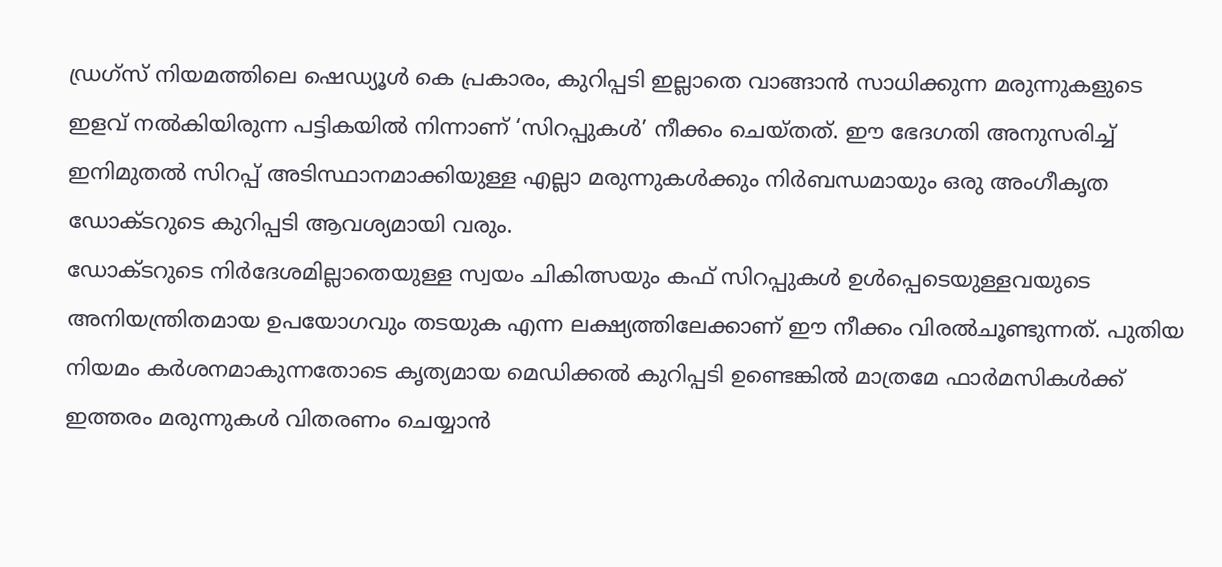ഡ്രഗ്സ് നിയമത്തിലെ ഷെഡ്യൂൾ കെ പ്രകാരം, കുറിപ്പടി ഇല്ലാതെ വാങ്ങാൻ സാധിക്കുന്ന മരുന്നുകളുടെ ഇളവ് നൽകിയിരുന്ന പട്ടികയിൽ നിന്നാണ് ‘സിറപ്പുകൾ’ നീക്കം ചെയ്തത്. ഈ ഭേദഗതി അനുസരിച്ച് ഇനിമുതൽ സിറപ്പ് അടിസ്ഥാനമാക്കിയുള്ള എല്ലാ മരുന്നുകൾക്കും നിർബന്ധമായും ഒരു അംഗീകൃത ഡോക്ടറുടെ കുറിപ്പടി ആവശ്യമായി വരും.
ഡോക്ടറുടെ നിർദേശമില്ലാതെയുള്ള സ്വയം ചികിത്സയും കഫ് സിറപ്പുകൾ ഉൾപ്പെടെയുള്ളവയുടെ അനിയന്ത്രിതമായ ഉപയോഗവും തടയുക എന്ന ലക്ഷ്യത്തിലേക്കാണ് ഈ നീക്കം വിരൽചൂണ്ടുന്നത്. പുതിയ നിയമം കർശനമാകുന്നതോടെ കൃത്യമായ മെഡിക്കൽ കുറിപ്പടി ഉണ്ടെങ്കിൽ മാത്രമേ ഫാർമസികൾക്ക് ഇത്തരം മരുന്നുകൾ വിതരണം ചെയ്യാൻ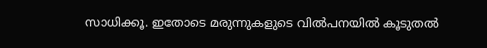സാധിക്കൂ. ഇതോടെ മരുന്നുകളുടെ വിൽപനയിൽ കൂടുതൽ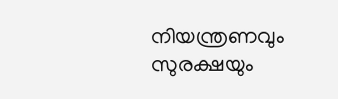നിയന്ത്രണവും സുരക്ഷയും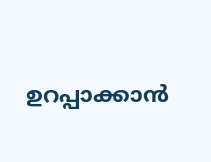ഉറപ്പാക്കാൻ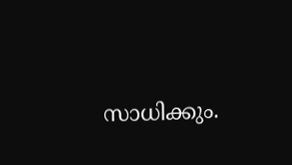സാധിക്കും.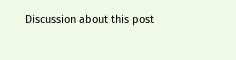Discussion about this post